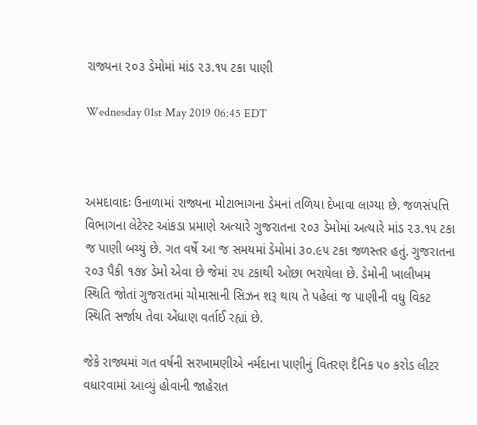રાજ્યના ૨૦૩ ડેમોમાં માંડ ૨૩.૧૫ ટકા પાણી

Wednesday 01st May 2019 06:45 EDT



અમદાવાદઃ ઉનાળામાં રાજ્યના મોટાભાગના ડેમનાં તળિયા દેખાવા લાગ્યા છે. જળસંપત્તિ વિભાગના લેટેસ્ટ આંકડા પ્રમાણે અત્યારે ગુજરાતના ૨૦૩ ડેમોમાં અત્યારે માંડ ૨૩.૧૫ ટકા જ પાણી બચ્યું છે. ગત વર્ષે આ જ સમયમાં ડેમોમાં ૩૦.૯૫ ટકા જળસ્તર હતું. ગુજરાતના ૨૦૩ પૈકી ૧૭૪ ડેમો એવા છે જેમાં ૨૫ ટકાથી ઓછા ભરાયેલા છે. ડેમોની ખાલીખમ સ્થિતિ જોતાં ગુજરાતમાં ચોમાસાની સિઝન શરૂ થાય તે પહેલાં જ પાણીની વધુ વિકટ સ્થિતિ સર્જાય તેવા એંધાણ વર્તાઈ રહ્યાં છે.

જેકે રાજ્યમાં ગત વર્ષની સરખામણીએ નર્મદાના પાણીનું વિતરણ દૈનિક ૫૦ કરોડ લીટર વધારવામાં આવ્યું હોવાની જાહેરાત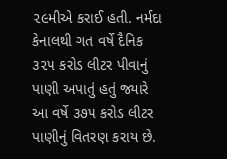૨૯મીએ કરાઈ હતી. નર્મદા કેનાલથી ગત વર્ષે દૈનિક ૩૨૫ કરોડ લીટર પીવાનું પાણી અપાતું હતું જ્યારે આ વર્ષે ૩૭૫ કરોડ લીટર પાણીનું વિતરણ કરાય છે.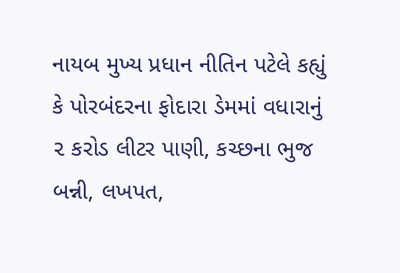નાયબ મુખ્ય પ્રધાન નીતિન પટેલે કહ્યું કે પોરબંદરના ફોદારા ડેમમાં વધારાનું ૨ કરોડ લીટર પાણી, કચ્છના ભુજ બન્ની, લખપત,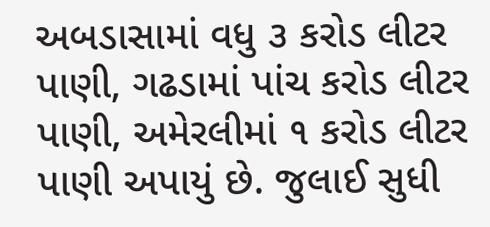અબડાસામાં વધુ ૩ કરોડ લીટર પાણી, ગઢડામાં પાંચ કરોડ લીટર પાણી, અમેરલીમાં ૧ કરોડ લીટર પાણી અપાયું છે. જુલાઈ સુધી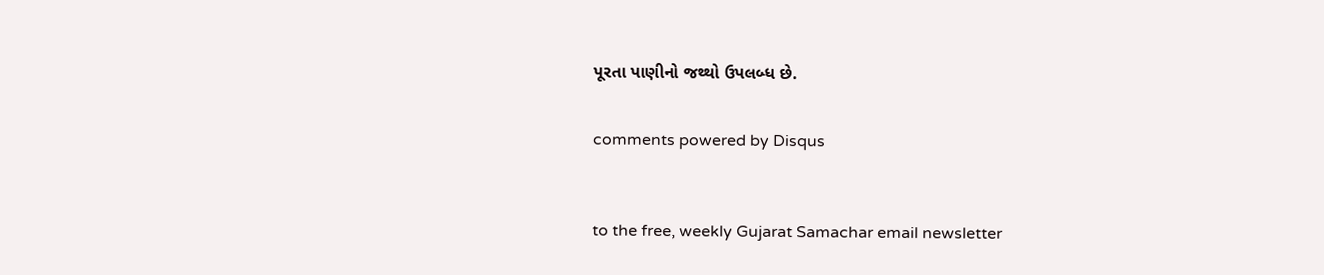પૂરતા પાણીનો જથ્થો ઉપલબ્ધ છે.


comments powered by Disqus



to the free, weekly Gujarat Samachar email newsletter